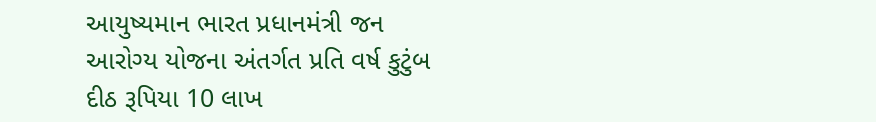આયુષ્યમાન ભારત પ્રધાનમંત્રી જન આરોગ્ય યોજના અંતર્ગત પ્રતિ વર્ષ કુટુંબ દીઠ રૂપિયા 10 લાખ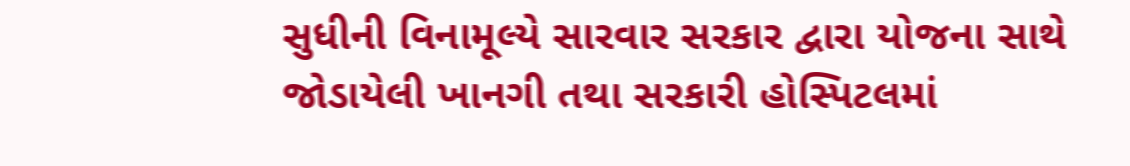સુધીની વિનામૂલ્યે સારવાર સરકાર દ્વારા યોજના સાથે જોડાયેલી ખાનગી તથા સરકારી હોસ્પિટલમાં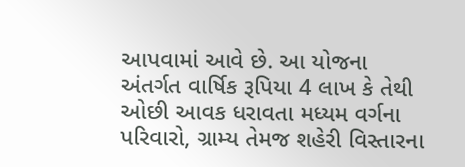આપવામાં આવે છે. આ યોજના અંતર્ગત વાર્ષિક રૂપિયા 4 લાખ કે તેથી ઓછી આવક ધરાવતા મધ્યમ વર્ગના પરિવારો, ગ્રામ્ય તેમજ શહેરી વિસ્તારના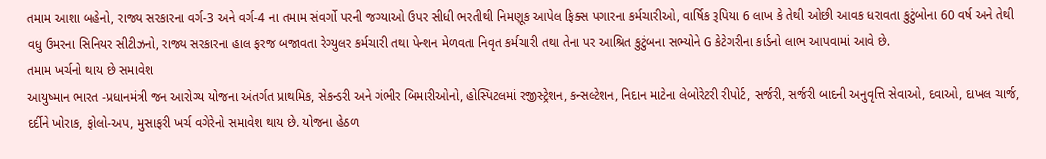તમામ આશા બહેનો, રાજ્ય સરકારના વર્ગ-3 અને વર્ગ-4 ના તમામ સંવર્ગો પરની જગ્યાઓ ઉપર સીધી ભરતીથી નિમણૂક આપેલ ફિક્સ પગારના કર્મચારીઓ, વાર્ષિક રૂપિયા 6 લાખ કે તેથી ઓછી આવક ધરાવતા કુટુંબોના 60 વર્ષ અને તેથી વધુ ઉમરના સિનિયર સીટીઝનો, રાજ્ય સરકારના હાલ ફરજ બજાવતા રેગ્યુલર કર્મચારી તથા પેન્શન મેળવતા નિવૃત કર્મચારી તથા તેના પર આશ્રિત કુટુંબના સભ્યોને G કેટેગરીના કાર્ડનો લાભ આપવામાં આવે છે.
તમામ ખર્ચનો થાય છે સમાવેશ
આયુષ્માન ભારત -પ્રધાનમંત્રી જન આરોગ્ય યોજના અંતર્ગત પ્રાથમિક, સેકન્ડરી અને ગંભીર બિમારીઓનો, હોસ્પિટલમાં રજીસ્ટ્રેશન, કન્સલ્ટેશન, નિદાન માટેના લેબોરેટરી રીપોર્ટ, સર્જરી, સર્જરી બાદની અનુવૃત્તિ સેવાઓ, દવાઓ, દાખલ ચાર્જ, દર્દીને ખોરાક, ફોલો-અપ, મુસાફરી ખર્ચ વગેરેનો સમાવેશ થાય છે. યોજના હેઠળ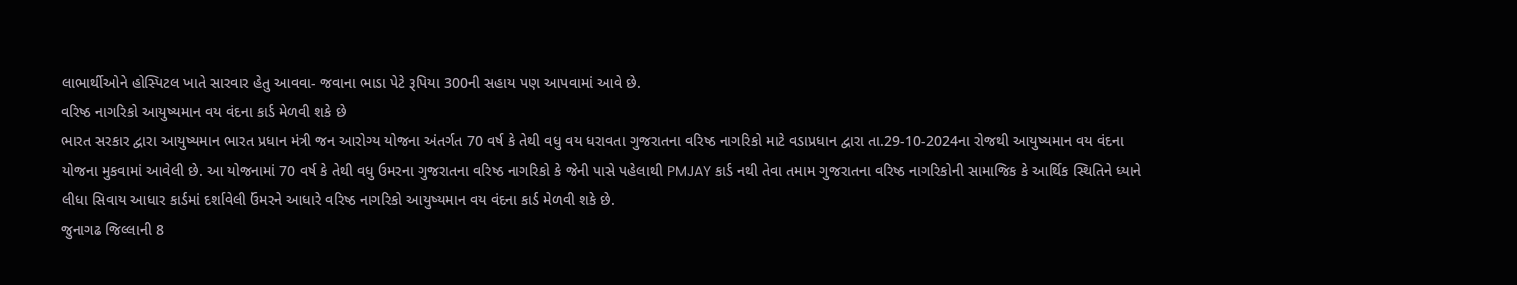લાભાર્થીઓને હોસ્પિટલ ખાતે સારવાર હેતુ આવવા- જવાના ભાડા પેટે રૂપિયા 300ની સહાય પણ આપવામાં આવે છે.
વરિષ્ઠ નાગરિકો આયુષ્યમાન વય વંદના કાર્ડ મેળવી શકે છે
ભારત સરકાર દ્વારા આયુષ્યમાન ભારત પ્રધાન મંત્રી જન આરોગ્ય યોજના અંતર્ગત 70 વર્ષ કે તેથી વધુ વય ધરાવતા ગુજરાતના વરિષ્ઠ નાગરિકો માટે વડાપ્રધાન દ્વારા તા.29-10-2024ના રોજથી આયુષ્યમાન વય વંદના યોજના મુકવામાં આવેલી છે. આ યોજનામાં 70 વર્ષ કે તેથી વધુ ઉમરના ગુજરાતના વરિષ્ઠ નાગરિકો કે જેની પાસે પહેલાથી PMJAY કાર્ડ નથી તેવા તમામ ગુજરાતના વરિષ્ઠ નાગરિકોની સામાજિક કે આર્થિક સ્થિતિને ધ્યાને લીધા સિવાય આધાર કાર્ડમાં દર્શાવેલી ઉંમરને આધારે વરિષ્ઠ નાગરિકો આયુષ્યમાન વય વંદના કાર્ડ મેળવી શકે છે.
જુનાગઢ જિલ્લાની 8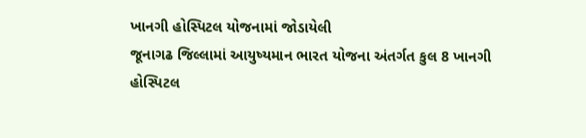ખાનગી હોસ્પિટલ યોજનામાં જોડાયેલી
જૂનાગઢ જિલ્લામાં આયુષ્યમાન ભારત યોજના અંતર્ગત કુલ 8 ખાનગી હોસ્પિટલ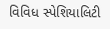વિવિધ સ્પેશિયાલિટી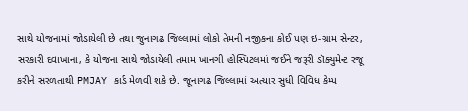સાથે યોજનામાં જોડાયેલી છે તથા જુનાગઢ જિલ્લામાં લોકો તેમની નજીકના કોઈ પણ ઇ-ગ્રામ સેન્ટર, સરકારી દવાખાના, કે યોજના સાથે જોડાયેલી તમામ ખાનગી હોસ્પિટલમાં જઈને જરૂરી ડૉક્યુમેન્ટ રજૂ કરીને સરળતાથી PMJAY કાર્ડ મેળવી શકે છે. જૂનાગઢ જિલ્લામાં અત્યાર સુધી વિવિધ કેમ્પ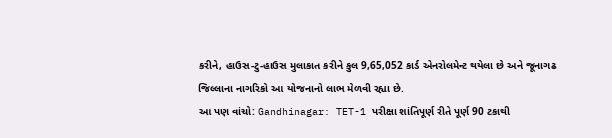કરીને, હાઉસ-ટુ-હાઉસ મુલાકાત કરીને કુલ 9,65,052 કાર્ડ એનરોલમેન્ટ થયેલા છે અને જૂનાગઢ જિલ્લાના નાગરિકો આ યોજનાનો લાભ મેળવી રહ્યા છે.
આ પણ વાંચો: Gandhinagar: TET-1 પરીક્ષા શાંતિપૂર્ણ રીતે પૂર્ણ 90 ટકાથી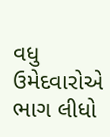વધુ ઉમેદવારોએ ભાગ લીધો